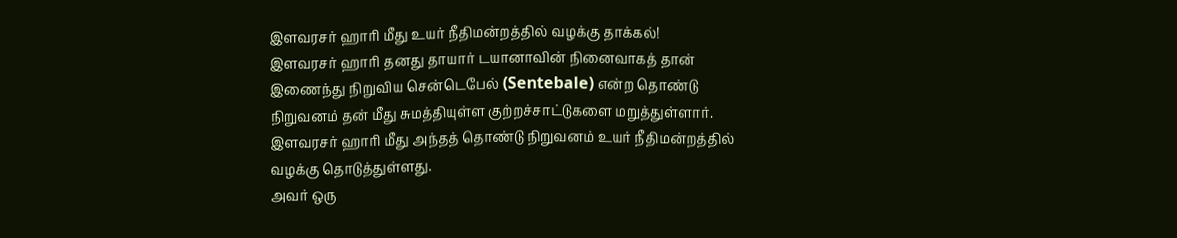இளவரசர் ஹாரி மீது உயர் நீதிமன்றத்தில் வழக்கு தாக்கல்!
இளவரசர் ஹாரி தனது தாயார் டயானாவின் நினைவாகத் தான் இணைந்து நிறுவிய சென்டெபேல் (Sentebale) என்ற தொண்டு நிறுவனம் தன் மீது சுமத்தியுள்ள குற்றச்சாட்டுகளை மறுத்துள்ளார்.
இளவரசர் ஹாரி மீது அந்தத் தொண்டு நிறுவனம் உயர் நீதிமன்றத்தில் வழக்கு தொடுத்துள்ளது.
அவர் ஒரு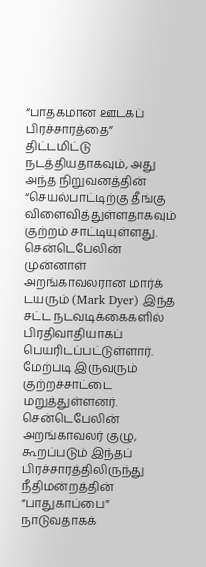“பாதகமான ஊடகப் பிரச்சாரத்தை” திட்டமிட்டு நடத்தியதாகவும், அது அந்த நிறுவனத்தின் “செயல்பாட்டிற்கு தீங்கு விளைவித்துள்ளதாகவும் குற்றம் சாட்டியுள்ளது.
சென்டெபேலின் முன்னாள் அறங்காவலரான மார்க் டயரும் (Mark Dyer) இந்த சட்ட நடவடிக்கைகளில் பிரதிவாதியாகப் பெயரிடப்பட்டுள்ளார். மேற்படி இருவரும் குற்றச்சாட்டை மறுத்துள்ளனர்.
சென்டெபேலின் அறங்காவலர் குழு, கூறப்படும் இந்தப் பிரச்சாரத்திலிருந்து நீதிமன்றத்தின் “பாதுகாப்பை” நாடுவதாகக்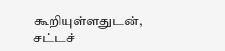கூறியுள்ளதுடன், சட்டச்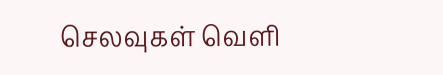செலவுகள் வெளி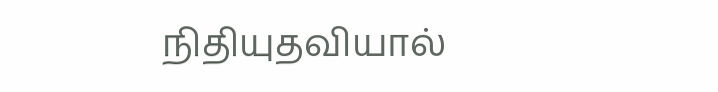நிதியுதவியால்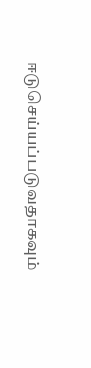ஈடுசெய்யப்படுவதாகவும்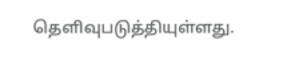தெளிவுபடுத்தியுள்ளது.